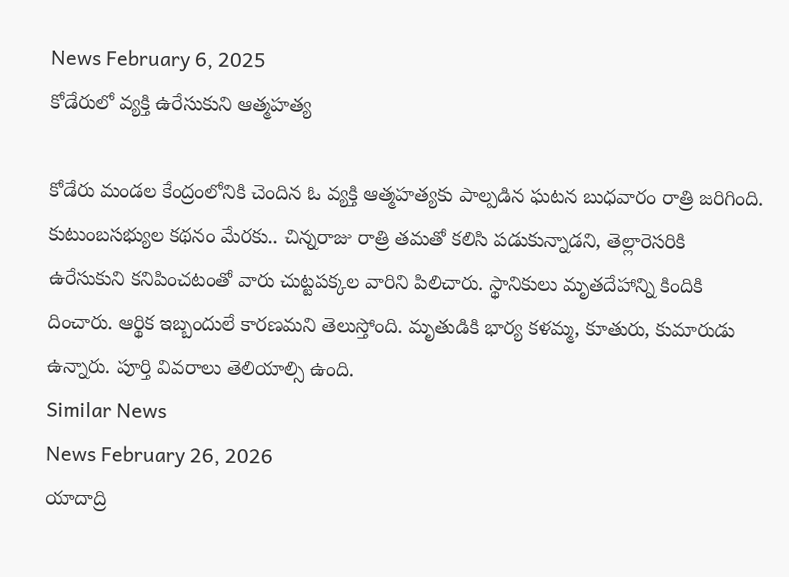News February 6, 2025
కోడేరులో వ్యక్తి ఉరేసుకుని ఆత్మహత్య

కోడేరు మండల కేంద్రంలోనికి చెందిన ఓ వ్యక్తి ఆత్మహత్యకు పాల్పడిన ఘటన బుధవారం రాత్రి జరిగింది. కుటుంబసభ్యుల కథనం మేరకు.. చిన్నరాజు రాత్రి తమతో కలిసి పడుకున్నాడని, తెల్లారెసరికి ఉరేసుకుని కనిపించటంతో వారు చుట్టపక్కల వారిని పిలిచారు. స్థానికులు మృతదేహాన్ని కిందికి దించారు. ఆర్థిక ఇబ్బందులే కారణమని తెలుస్తోంది. మృతుడికి భార్య కళమ్మ, కూతురు, కుమారుడు ఉన్నారు. పూర్తి వివరాలు తెలియాల్సి ఉంది.
Similar News
News February 26, 2026
యాదాద్రి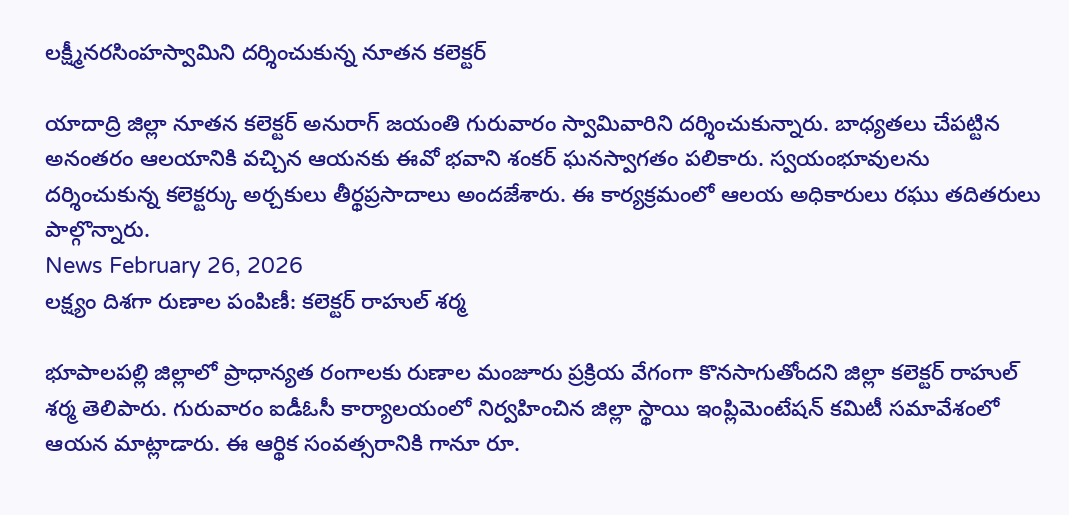లక్ష్మీనరసింహస్వామిని దర్శించుకున్న నూతన కలెక్టర్

యాదాద్రి జిల్లా నూతన కలెక్టర్ అనురాగ్ జయంతి గురువారం స్వామివారిని దర్శించుకున్నారు. బాధ్యతలు చేపట్టిన అనంతరం ఆలయానికి వచ్చిన ఆయనకు ఈవో భవాని శంకర్ ఘనస్వాగతం పలికారు. స్వయంభూవులను దర్శించుకున్న కలెక్టర్కు అర్చకులు తీర్థప్రసాదాలు అందజేశారు. ఈ కార్యక్రమంలో ఆలయ అధికారులు రఘు తదితరులు పాల్గొన్నారు.
News February 26, 2026
లక్ష్యం దిశగా రుణాల పంపిణీ: కలెక్టర్ రాహుల్ శర్మ

భూపాలపల్లి జిల్లాలో ప్రాధాన్యత రంగాలకు రుణాల మంజూరు ప్రక్రియ వేగంగా కొనసాగుతోందని జిల్లా కలెక్టర్ రాహుల్ శర్మ తెలిపారు. గురువారం ఐడీఓసీ కార్యాలయంలో నిర్వహించిన జిల్లా స్థాయి ఇంప్లిమెంటేషన్ కమిటీ సమావేశంలో ఆయన మాట్లాడారు. ఈ ఆర్థిక సంవత్సరానికి గానూ రూ.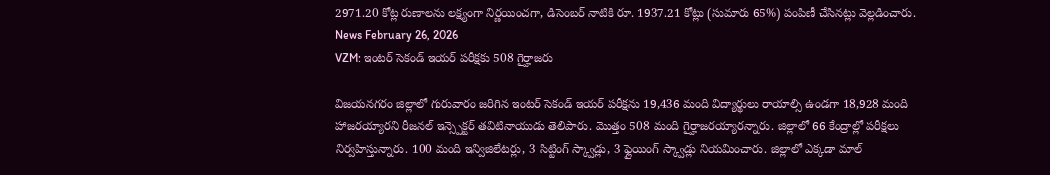2971.20 కోట్ల రుణాలను లక్ష్యంగా నిర్ణయించగా, డిసెంబర్ నాటికి రూ. 1937.21 కోట్లు (సుమారు 65%) పంపిణీ చేసినట్లు వెల్లడించారు.
News February 26, 2026
VZM: ఇంటర్ సెకండ్ ఇయర్ పరీక్షకు 508 గైర్హాజరు

విజయనగరం జిల్లాలో గురువారం జరిగిన ఇంటర్ సెకండ్ ఇయర్ పరీక్షను 19,436 మంది విద్యార్థులు రాయాల్సి ఉండగా 18,928 మంది హాజరయ్యారని రీజనల్ ఇన్స్పెక్టర్ తవిటినాయుడు తెలిపారు. మొత్తం 508 మంది గైర్హాజరయ్యారన్నారు. జిల్లాలో 66 కేంద్రాల్లో పరీక్షలు నిర్వహిస్తున్నారు. 100 మంది ఇన్విజిలేటర్లు, 3 సిట్టింగ్ స్క్వాడ్లు, 3 ఫ్లైయింగ్ స్క్వాడ్లు నియమించారు. జిల్లాలో ఎక్కడా మాల్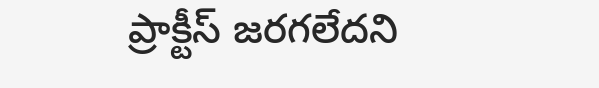ప్రాక్టీస్ జరగలేదని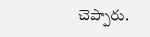చెప్పారు.